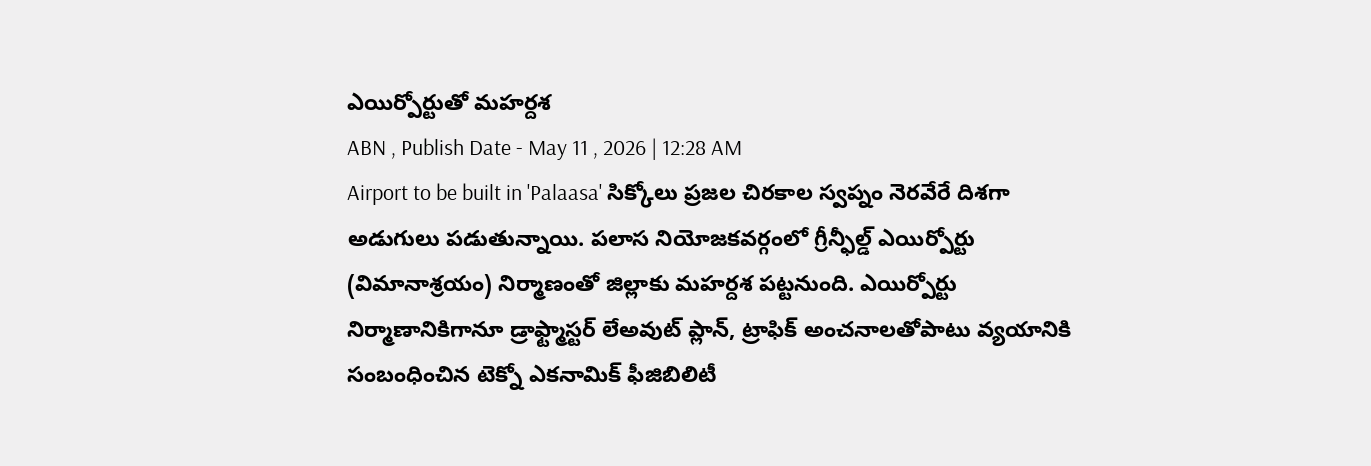ఎయిర్పోర్టుతో మహర్దశ
ABN , Publish Date - May 11 , 2026 | 12:28 AM
Airport to be built in 'Palaasa' సిక్కోలు ప్రజల చిరకాల స్వప్నం నెరవేరే దిశగా అడుగులు పడుతున్నాయి. పలాస నియోజకవర్గంలో గ్రీన్ఫీల్డ్ ఎయిర్పోర్టు (విమానాశ్రయం) నిర్మాణంతో జిల్లాకు మహర్దశ పట్టనుంది. ఎయిర్పోర్టు నిర్మాణానికిగానూ డ్రాఫ్ట్మాస్టర్ లేఅవుట్ ప్లాన్, ట్రాఫిక్ అంచనాలతోపాటు వ్యయానికి సంబంధించిన టెక్నో ఎకనామిక్ ఫీజిబిలిటీ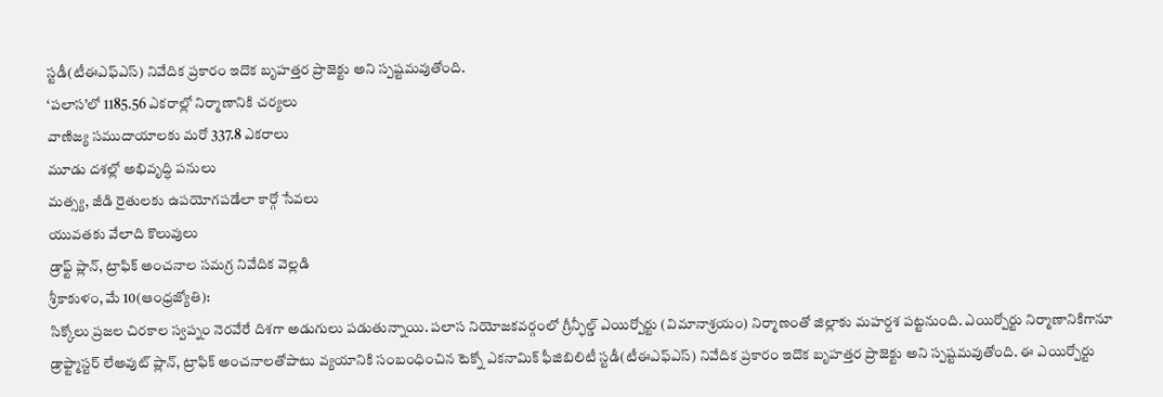స్టడీ(టీఈఎఫ్ఎస్) నివేదిక ప్రకారం ఇదొక బృహత్తర ప్రాజెక్టు అని స్పష్టమవుతోంది.
‘పలాస’లో 1185.56 ఎకరాల్లో నిర్మాణానికి చర్యలు
వాణిజ్య సముదాయాలకు మరో 337.8 ఎకరాలు
మూడు దశల్లో అభివృద్ధి పనులు
మత్స్య, జీడి రైతులకు ఉపయోగపడేలా కార్గో సేవలు
యువతకు వేలాది కొలువులు
డ్రాఫ్ట్ ప్లాన్, ట్రాఫిక్ అంచనాల సమగ్ర నివేదిక వెల్లడి
శ్రీకాకుళం, మే 10(ఆంధ్రజ్యోతి):
సిక్కోలు ప్రజల చిరకాల స్వప్నం నెరవేరే దిశగా అడుగులు పడుతున్నాయి. పలాస నియోజకవర్గంలో గ్రీన్ఫీల్డ్ ఎయిర్పోర్టు (విమానాశ్రయం) నిర్మాణంతో జిల్లాకు మహర్దశ పట్టనుంది. ఎయిర్పోర్టు నిర్మాణానికిగానూ డ్రాఫ్ట్మాస్టర్ లేఅవుట్ ప్లాన్, ట్రాఫిక్ అంచనాలతోపాటు వ్యయానికి సంబంధించిన టెక్నో ఎకనామిక్ ఫీజిబిలిటీ స్టడీ(టీఈఎఫ్ఎస్) నివేదిక ప్రకారం ఇదొక బృహత్తర ప్రాజెక్టు అని స్పష్టమవుతోంది. ఈ ఎయిర్పోర్టు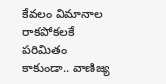కేవలం విమానాల రాకపోకలకే పరిమితం కాకుండా.. వాణిజ్య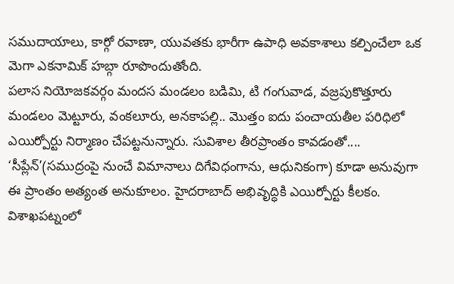సముదాయాలు, కార్గో రవాణా, యువతకు భారీగా ఉపాధి అవకాశాలు కల్పించేలా ఒక మెగా ఎకనామిక్ హబ్గా రూపొందుతోంది.
పలాస నియోజకవర్గం మందస మండలం బడిమి, టి గంగువాడ, వజ్రపుకొత్తూరు మండలం మెట్టూరు, వంకలూరు, అనకాపల్లి.. మొత్తం ఐదు పంచాయతీల పరిధిలో ఎయిర్పోర్టు నిర్మాణం చేపట్టనున్నారు. సువిశాల తీరప్రాంతం కావడంతో.... ‘సీప్లేన్’(సముద్రంపై నుంచే విమానాలు దిగేవిధంగాను, ఆధునికంగా) కూడా అనువుగా ఈ ప్రాంతం అత్యంత అనుకూలం. హైదరాబాద్ అభివృద్ధికి ఎయిర్పోర్టు కీలకం. విశాఖపట్నంలో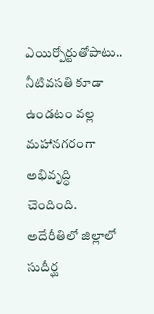ఎయిర్పోర్టుతోపాటు.. నీటివసతి కూడా ఉండటం వల్ల మహానగరంగా అభివృద్ధి చెందింది. అదేరీతిలో జిల్లాలో సుదీర్ఘ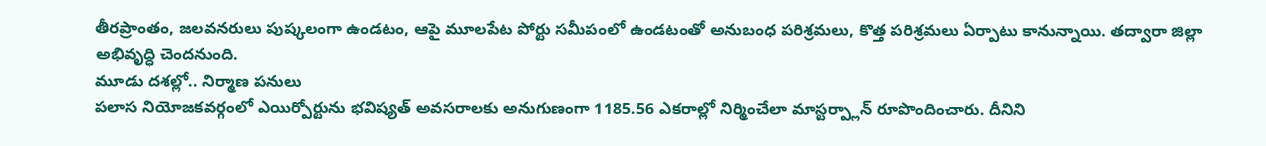తీరప్రాంతం, జలవనరులు పుష్కలంగా ఉండటం, ఆపై మూలపేట పోర్టు సమీపంలో ఉండటంతో అనుబంధ పరిశ్రమలు, కొత్త పరిశ్రమలు ఏర్పాటు కానున్నాయి. తద్వారా జిల్లా అభివృద్ధి చెందనుంది.
మూడు దశల్లో.. నిర్మాణ పనులు
పలాస నియోజకవర్గంలో ఎయిర్పోర్టును భవిష్యత్ అవసరాలకు అనుగుణంగా 1185.56 ఎకరాల్లో నిర్మించేలా మాస్టర్ప్లాన్ రూపొందించారు. దీనిని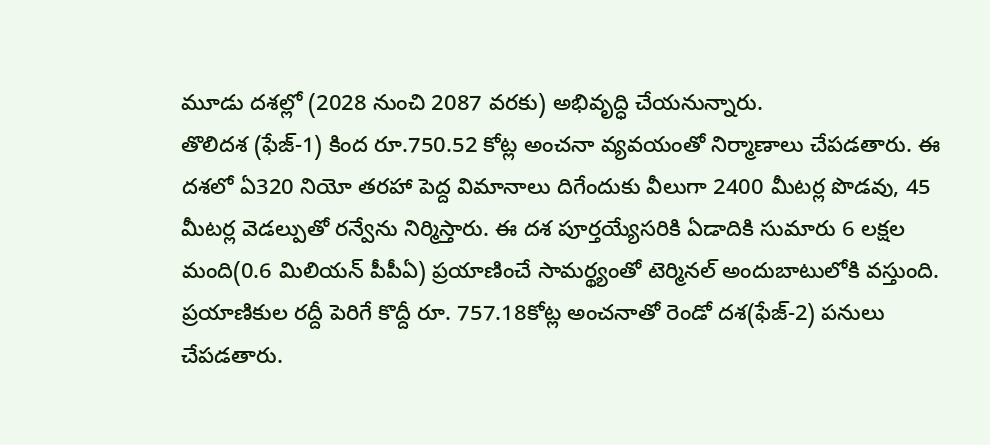మూడు దశల్లో (2028 నుంచి 2087 వరకు) అభివృద్ధి చేయనున్నారు.
తొలిదశ (ఫేజ్-1) కింద రూ.750.52 కోట్ల అంచనా వ్యవయంతో నిర్మాణాలు చేపడతారు. ఈ దశలో ఏ320 నియో తరహా పెద్ద విమానాలు దిగేందుకు వీలుగా 2400 మీటర్ల పొడవు, 45 మీటర్ల వెడల్పుతో రన్వేను నిర్మిస్తారు. ఈ దశ పూర్తయ్యేసరికి ఏడాదికి సుమారు 6 లక్షల మంది(0.6 మిలియన్ పీపీఏ) ప్రయాణించే సామర్థ్యంతో టెర్మినల్ అందుబాటులోకి వస్తుంది.
ప్రయాణికుల రద్దీ పెరిగే కొద్దీ రూ. 757.18కోట్ల అంచనాతో రెండో దశ(ఫేజ్-2) పనులు చేపడతారు.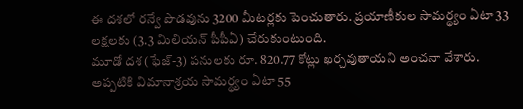ఈ దశలో రన్వే పొడవును 3200 మీటర్లకు పెంచుతారు. ప్రయాణీకుల సామర్థ్యం ఏటా 33 లక్షలకు (3.3 మిలియన్ పీపీఏ) చేరుకుంటుంది.
మూడో దశ (ఫేజ్-3) పనులకు రూ. 820.77 కోట్లు ఖర్చవుతాయని అంచనా వేశారు. అప్పటికి విమానాశ్రయ సామర్థ్యం ఏటా 55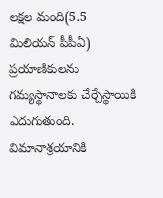లక్షల మంది(5.5 మిలియన్ పీపీఏ) ప్రయాణికులను గమ్యస్థానాలకు చేర్చేస్థాయికి ఎదుగుతుంది.
విమానాశ్రయానికి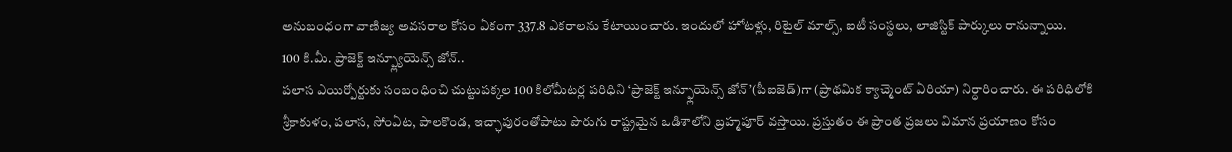అనుబంధంగా వాణిజ్య అవసరాల కోసం ఏకంగా 337.8 ఎకరాలను కేటాయించారు. ఇందులో హోటళ్లు, రిటైల్ మాల్స్, ఐటీ సంస్థలు, లాజిస్టిక్ పార్కులు రానున్నాయి.
100 కి.మీ. ప్రాజెక్ట్ ఇన్ప్ల్యూయెన్స్ జోన్..
పలాస ఎయిర్పోర్టుకు సంబంధించి చుట్టుపక్కల 100 కిలోమీటర్ల పరిధిని ‘ప్రాజెక్ట్ ఇన్ఫ్లూయెన్స్ జోన్’(పీఐజెడ్)గా (ప్రాథమిక క్యాచ్మెంట్ ఏరియా) నిర్ధారించారు. ఈ పరిధిలోకి శ్రీకాకుళం, పలాస, సోంఏట, పాలకొండ, ఇచ్ఛాపురంతోపాటు పొరుగు రాష్ట్రమైన ఒడిశాలోని బ్రహ్మపూర్ వస్తాయి. ప్రస్తుతం ఈ ప్రాంత ప్రజలు విమాన ప్రయాణం కోసం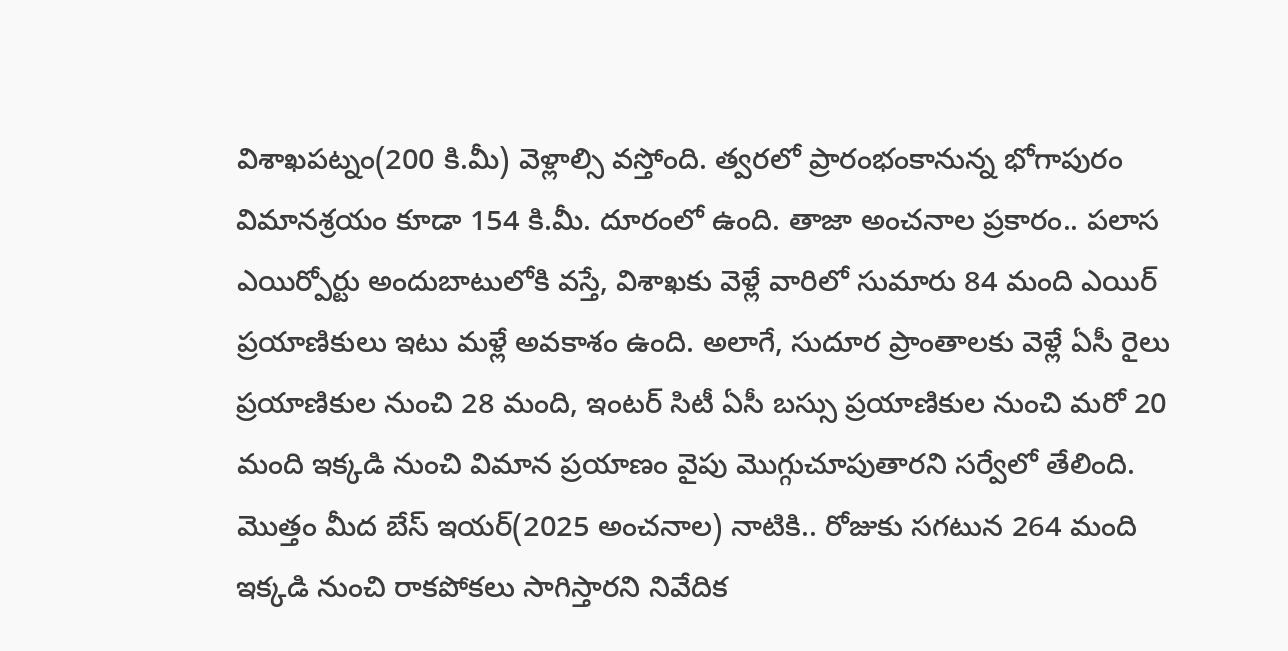విశాఖపట్నం(200 కి.మీ) వెళ్లాల్సి వస్తోంది. త్వరలో ప్రారంభంకానున్న భోగాపురం విమానశ్రయం కూడా 154 కి.మీ. దూరంలో ఉంది. తాజా అంచనాల ప్రకారం.. పలాస ఎయిర్పోర్టు అందుబాటులోకి వస్తే, విశాఖకు వెళ్లే వారిలో సుమారు 84 మంది ఎయిర్ ప్రయాణికులు ఇటు మళ్లే అవకాశం ఉంది. అలాగే, సుదూర ప్రాంతాలకు వెళ్లే ఏసీ రైలు ప్రయాణికుల నుంచి 28 మంది, ఇంటర్ సిటీ ఏసీ బస్సు ప్రయాణికుల నుంచి మరో 20 మంది ఇక్కడి నుంచి విమాన ప్రయాణం వైపు మొగ్గుచూపుతారని సర్వేలో తేలింది. మొత్తం మీద బేస్ ఇయర్(2025 అంచనాల) నాటికి.. రోజుకు సగటున 264 మంది ఇక్కడి నుంచి రాకపోకలు సాగిస్తారని నివేదిక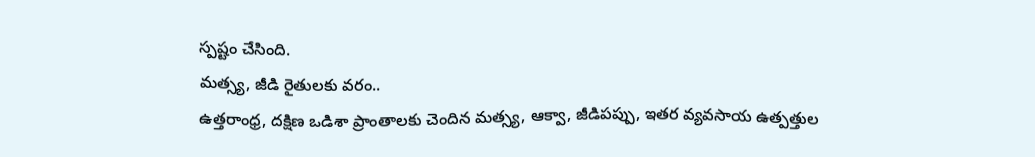స్పష్టం చేసింది.
మత్స్య, జీడి రైతులకు వరం..
ఉత్తరాంధ్ర, దక్షిణ ఒడిశా ప్రాంతాలకు చెందిన మత్స్య, ఆక్వా, జీడిపప్పు, ఇతర వ్యవసాయ ఉత్పత్తుల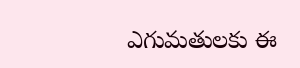ఎగుమతులకు ఈ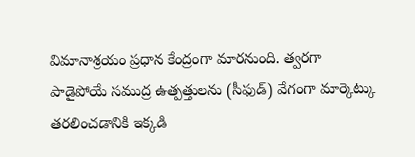విమానాశ్రయం ప్రధాన కేంద్రంగా మారనుంది. త్వరగా పాడైపోయే సముద్ర ఉత్పత్తులను (సీఫుడ్) వేగంగా మార్కెట్కు తరలించడానికి ఇక్కడి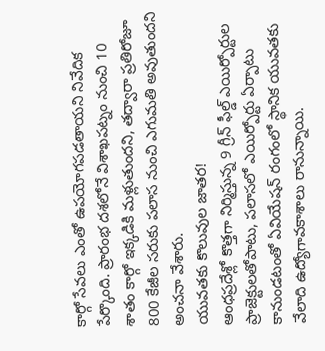కార్గో సేవలు ఎంతో ఉపయోగపడతాయని నివేదిక పేర్కొంది. ప్రారంభ దశలోనే విశాఖపట్నం నుంచి 10 శాతం కార్గో ఇక్కడికి మళ్లుతుందని, తద్వారా ప్రతిరోజూ 800 కేజీల సరుకు పలాస నుంచి ఎగుమతి అవుతుందని అంచనా వేశారు.
యువతకు కొలువుల జాతర!
ఆంధప్రదేశ్లో కొత్తగా నిర్మిస్తున్న 9 గ్రీన్ ఫీల్డ్ ఎయిర్పోర్టుల ప్రాజెక్టులతోపాటు, పలాసలో ఎయిర్పోర్టు ఏర్పాటు కానుండటంతో ఏవియేషన్ రంగంలో స్థానిక యువతకు వేలాది ఉద్యోగావకాశాలు రానున్నాయి.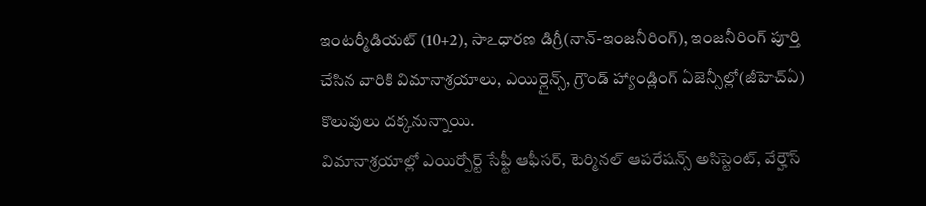ఇంటర్మీడియట్ (10+2), సాఽధారణ డిగ్రీ(నాన్-ఇంజనీరింగ్), ఇంజనీరింగ్ పూర్తి చేసిన వారికి విమానాశ్రయాలు, ఎయిర్లైన్స్, గ్రౌండ్ హ్యాండ్లింగ్ ఏజెన్సీల్లో(జీహెచ్ఏ) కొలువులు దక్కనున్నాయి.
విమానాశ్రయాల్లో ఎయిర్పోర్ట్ సేఫ్టీ ఆఫీసర్, టెర్మినల్ ఆపరేషన్స్ అసిస్టెంట్, వేర్హౌస్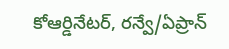కోఆర్డినేటర్, రన్వే/ఏప్రాన్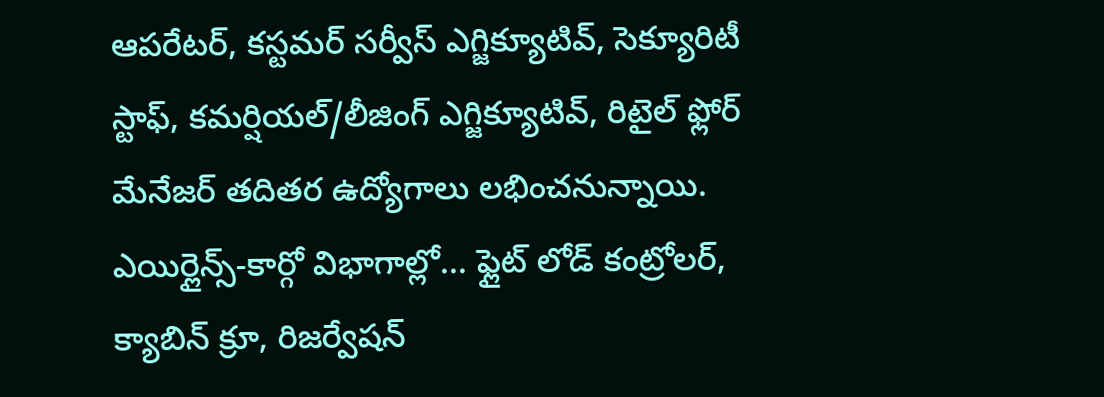ఆపరేటర్, కస్టమర్ సర్వీస్ ఎగ్జిక్యూటివ్, సెక్యూరిటీ స్టాఫ్, కమర్షియల్/లీజింగ్ ఎగ్జిక్యూటివ్, రిటైల్ ఫ్లోర్ మేనేజర్ తదితర ఉద్యోగాలు లభించనున్నాయి.
ఎయిర్లైన్స్-కార్గో విభాగాల్లో... ఫ్లైట్ లోడ్ కంట్రోలర్, క్యాబిన్ క్రూ, రిజర్వేషన్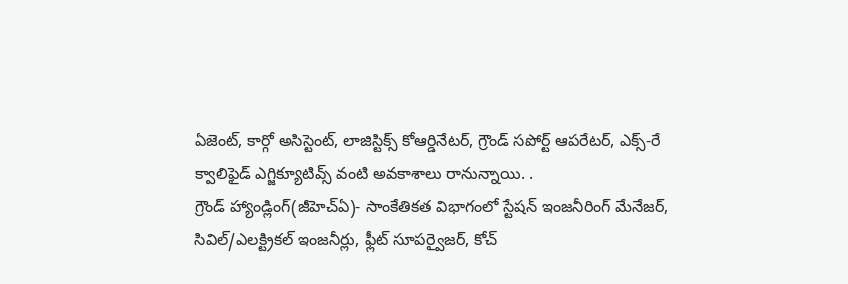ఏజెంట్, కార్గో అసిస్టెంట్, లాజిస్టిక్స్ కోఆర్డినేటర్, గ్రౌండ్ సపోర్ట్ ఆపరేటర్, ఎక్స్-రే క్వాలిఫైడ్ ఎగ్జిక్యూటివ్స్ వంటి అవకాశాలు రానున్నాయి. .
గ్రౌండ్ హ్యాండ్లింగ్(జీహెచ్ఏ)- సాంకేతికత విభాగంలో స్టేషన్ ఇంజనీరింగ్ మేనేజర్, సివిల్/ఎలక్ట్రికల్ ఇంజనీర్లు, ఫ్లీట్ సూపర్వైజర్, కోచ్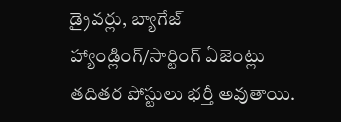డ్రైవర్లు, బ్యాగేజ్ హ్యాండ్లింగ్/సార్టింగ్ ఏజెంట్లు తదితర పోస్టులు భర్తీ అవుతాయి.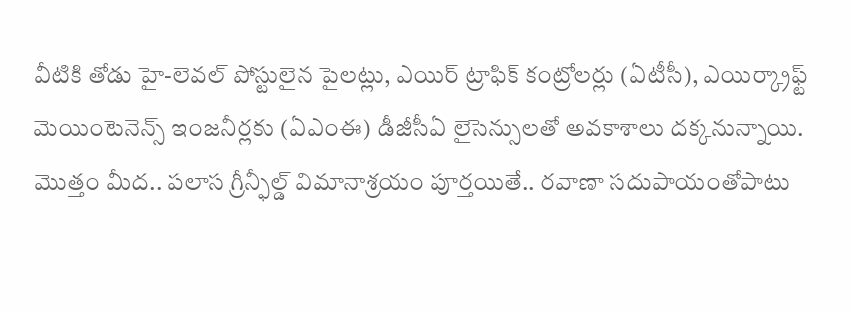వీటికి తోడు హై-లెవల్ పోస్టులైన పైలట్లు, ఎయిర్ ట్రాఫిక్ కంట్రోలర్లు (ఏటీసీ), ఎయిర్క్రాఫ్ట్ మెయింటెనెన్స్ ఇంజనీర్లకు (ఏఎంఈ) డీజీసీఏ లైసెన్సులతో అవకాశాలు దక్కనున్నాయి. మొత్తం మీద.. పలాస గ్రీన్ఫీల్డ్ విమానాశ్రయం పూర్తయితే.. రవాణా సదుపాయంతోపాటు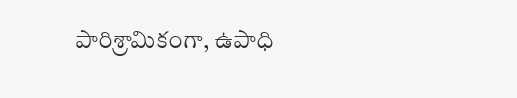పారిశ్రామికంగా, ఉపాధి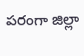పరంగా జిల్లా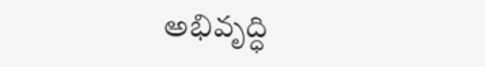అభివృద్ధి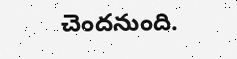చెందనుంది.